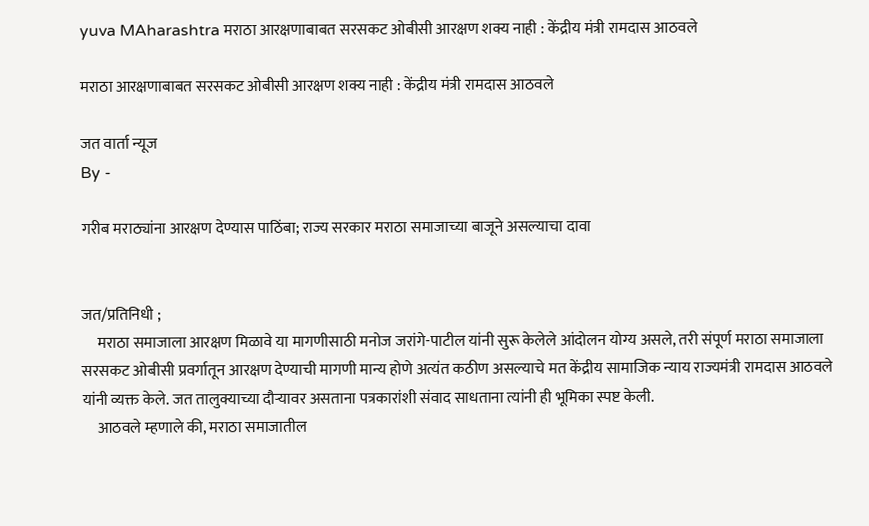yuva MAharashtra मराठा आरक्षणाबाबत सरसकट ओबीसी आरक्षण शक्य नाही : केंद्रीय मंत्री रामदास आठवले

मराठा आरक्षणाबाबत सरसकट ओबीसी आरक्षण शक्य नाही : केंद्रीय मंत्री रामदास आठवले

जत वार्ता न्यूज
By -

गरीब मराठ्यांना आरक्षण देण्यास पाठिंबा; राज्य सरकार मराठा समाजाच्या बाजूने असल्याचा दावा


जत/प्रतिनिधी ;
     मराठा समाजाला आरक्षण मिळावे या मागणीसाठी मनोज जरांगे-पाटील यांनी सुरू केलेले आंदोलन योग्य असले, तरी संपूर्ण मराठा समाजाला सरसकट ओबीसी प्रवर्गातून आरक्षण देण्याची मागणी मान्य होणे अत्यंत कठीण असल्याचे मत केंद्रीय सामाजिक न्याय राज्यमंत्री रामदास आठवले यांनी व्यक्त केले. जत तालुक्याच्या दौऱ्यावर असताना पत्रकारांशी संवाद साधताना त्यांनी ही भूमिका स्पष्ट केली.
     आठवले म्हणाले की, मराठा समाजातील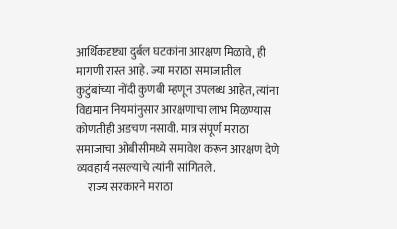आर्थिकदृष्ट्या दुर्बल घटकांना आरक्षण मिळावे, ही मागणी रास्त आहे. ज्या मराठा समाजातील कुटुंबांच्या नोंदी कुणबी म्हणून उपलब्ध आहेत, त्यांना विद्यमान नियमांनुसार आरक्षणाचा लाभ मिळण्यास कोणतीही अडचण नसावी. मात्र संपूर्ण मराठा समाजाचा ओबीसीमध्ये समावेश करून आरक्षण देणे व्यवहार्य नसल्याचे त्यांनी सांगितले.
     राज्य सरकारने मराठा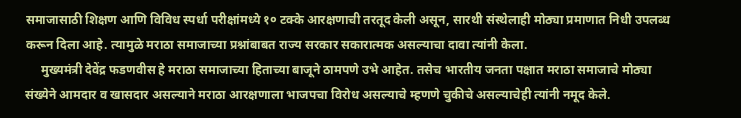समाजासाठी शिक्षण आणि विविध स्पर्धा परीक्षांमध्ये १० टक्के आरक्षणाची तरतूद केली असून, सारथी संस्थेलाही मोठ्या प्रमाणात निधी उपलब्ध करून दिला आहे. त्यामुळे मराठा समाजाच्या प्रश्नांबाबत राज्य सरकार सकारात्मक असल्याचा दावा त्यांनी केला.
     मुख्यमंत्री देवेंद्र फडणवीस हे मराठा समाजाच्या हिताच्या बाजूने ठामपणे उभे आहेत. तसेच भारतीय जनता पक्षात मराठा समाजाचे मोठ्या संख्येने आमदार व खासदार असल्याने मराठा आरक्षणाला भाजपचा विरोध असल्याचे म्हणणे चुकीचे असल्याचेही त्यांनी नमूद केले.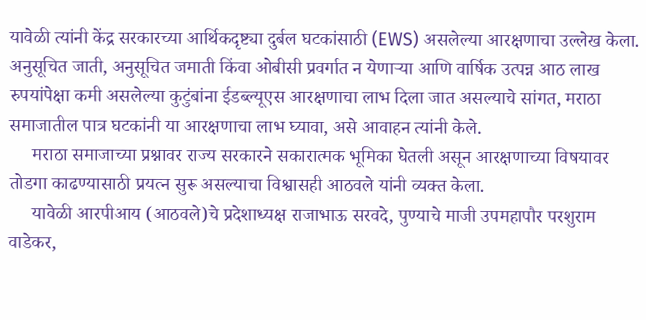यावेळी त्यांनी केंद्र सरकारच्या आर्थिकदृष्ट्या दुर्बल घटकांसाठी (EWS) असलेल्या आरक्षणाचा उल्लेख केला. अनुसूचित जाती, अनुसूचित जमाती किंवा ओबीसी प्रवर्गात न येणाऱ्या आणि वार्षिक उत्पन्न आठ लाख रुपयांपेक्षा कमी असलेल्या कुटुंबांना ईडब्ल्यूएस आरक्षणाचा लाभ दिला जात असल्याचे सांगत, मराठा समाजातील पात्र घटकांनी या आरक्षणाचा लाभ घ्यावा, असे आवाहन त्यांनी केले.
     मराठा समाजाच्या प्रश्नावर राज्य सरकारने सकारात्मक भूमिका घेतली असून आरक्षणाच्या विषयावर तोडगा काढण्यासाठी प्रयत्न सुरू असल्याचा विश्वासही आठवले यांनी व्यक्त केला.
     यावेळी आरपीआय (आठवले)चे प्रदेशाध्यक्ष राजाभाऊ सरवदे, पुण्याचे माजी उपमहापौर परशुराम वाडेकर,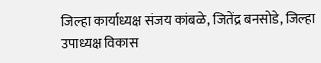जिल्हा कार्याध्यक्ष संजय कांबळे, जितेंद्र बनसोडे, जिल्हा उपाध्यक्ष विकास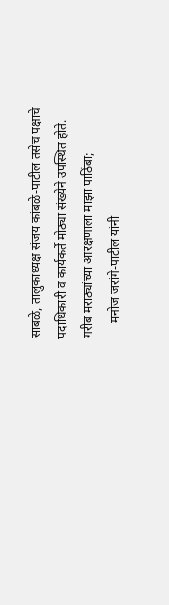साबळे, तालुकाध्यक्ष संजय कांबळे-पाटील तसेच पक्षाचे पदाधिकारी व कार्यकर्ते मोठ्या संख्येने उपस्थित होते.
गरीब मराठ्यांच्या आरक्षणाला माझा पाठिंबा;
     मनोज जरांगे-पाटील यांनी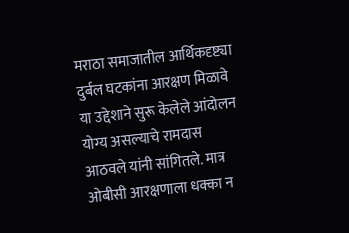मराठा समाजातील आर्थिकदृष्ट्या दुर्बल घटकांना आरक्षण मिळावे या उद्देशाने सुरू केलेले आंदोलन योग्य असल्याचे रामदास आठवले यांनी सांगितले. मात्र ओबीसी आरक्षणाला धक्का न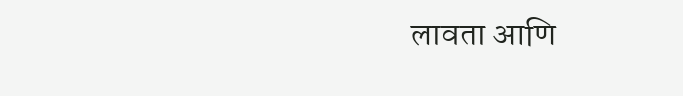लावता आणि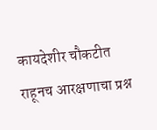कायदेशीर चौकटीत राहूनच आरक्षणाचा प्रश्न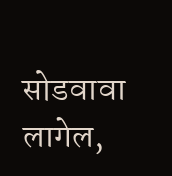सोडवावा लागेल,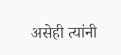असेही त्यांनी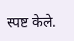स्पष्ट केले.